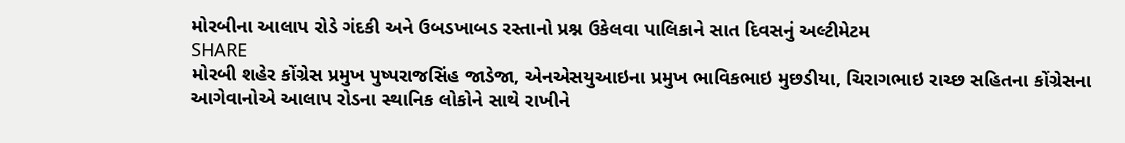મોરબીના આલાપ રોડે ગંદકી અને ઉબડખાબડ રસ્તાનો પ્રશ્ન ઉકેલવા પાલિકાને સાત દિવસનું અલ્ટીમેટમ
SHARE
મોરબી શહેર કોંગ્રેસ પ્રમુખ પુષ્પરાજસિંહ જાડેજા, એનએસયુઆઇના પ્રમુખ ભાવિકભાઇ મુછડીયા, ચિરાગભાઇ રાચ્છ સહિતના કોંગ્રેસના આગેવાનોએ આલાપ રોડના સ્થાનિક લોકોને સાથે રાખીને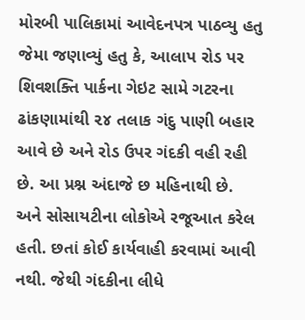મોરબી પાલિકામાં આવેદનપત્ર પાઠવ્યુ હતુ જેમા જણાવ્યું હતુ કે, આલાપ રોડ પર શિવશક્તિ પાર્કના ગેઇટ સામે ગટરના ઢાંકણામાંથી ૨૪ તલાક ગંદુ પાણી બહાર આવે છે અને રોડ ઉપર ગંદકી વહી રહી છે. આ પ્રશ્ન અંદાજે છ મહિનાથી છે. અને સોસાયટીના લોકોએ રજૂઆત કરેલ હતી. છતાં કોઈ કાર્યવાહી કરવામાં આવી નથી. જેથી ગંદકીના લીધે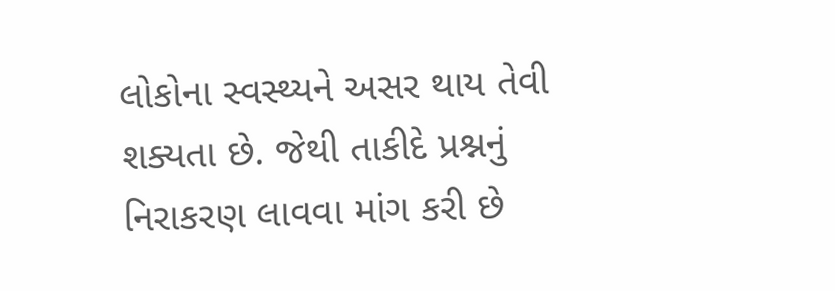લોકોના સ્વસ્થ્યને અસર થાય તેવી શક્યતા છે. જેથી તાકીદે પ્રશ્નનું નિરાકરણ લાવવા માંગ કરી છે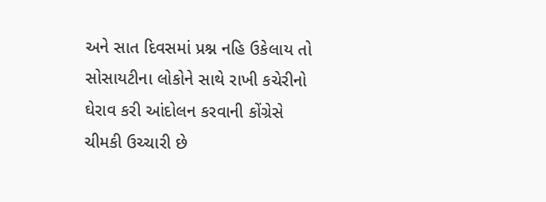અને સાત દિવસમાં પ્રશ્ન નહિ ઉકેલાય તો સોસાયટીના લોકોને સાથે રાખી કચેરીનો ઘેરાવ કરી આંદોલન કરવાની કોંગ્રેસે ચીમકી ઉચ્ચારી છે